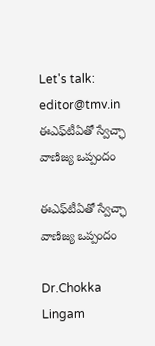Let's talk: editor@tmv.in
ఈఎఫ్‌టీఏతో స్వేచ్ఛా వాణిజ్య ఒప్పందం

ఈఎఫ్‌టీఏతో స్వేచ్ఛా వాణిజ్య ఒప్పందం

Dr.Chokka Lingam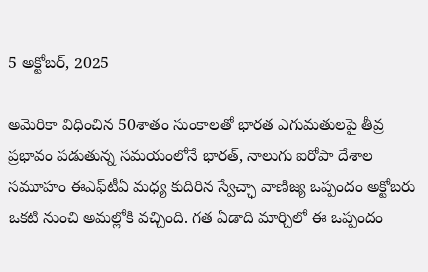5 అక్టోబర్, 2025

అమెరికా విధించిన 50శాతం సుంకాలతో భారత ఎగుమతులపై తీవ్ర ప్రభావం పడుతున్న సమయంలోనే భారత్, నాలుగు ఐరోపా దేశాల సమూహం ఈఎఫ్‌టీఏ మధ్య కుదిరిన స్వేచ్ఛా వాణిజ్య ఒప్పందం అక్టోబరు ఒకటి నుంచి అమల్లోకి వచ్చింది. గత ఏడాది మార్చిలో ఈ ఒప్పందం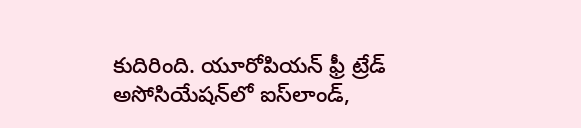కుదిరింది. యూరోపియన్ ఫ్రీ ట్రేడ్ అసోసియేషన్‌లో ఐస్‌లాండ్,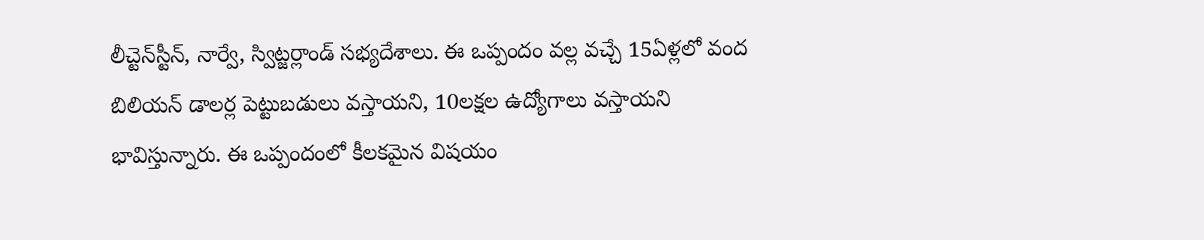లీచ్టెన్‌స్టీన్, నార్వే, స్విట్జర్లాండ్ సభ్యదేశాలు. ఈ ఒప్పందం వల్ల వచ్చే 15ఏళ్లలో వంద బిలియన్ డాలర్ల పెట్టుబడులు వస్తాయని, 10లక్షల ఉద్యోగాలు వస్తాయని భావిస్తున్నారు. ఈ ఒప్పందంలో కీలకమైన విషయం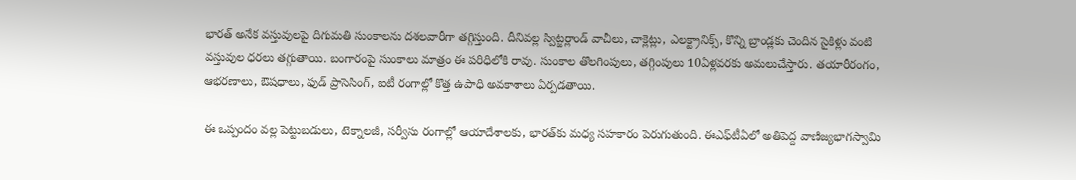భారత్ అనేక వస్తువులపై దిగుమతి సుంకాలను దశలవారీగా తగ్గిస్తుంది. దీనివల్ల స్విట్జర్లాండ్ వాచీలు, చాక్లెట్లు, ఎలక్ట్రానిక్స్, కొన్ని బ్రాండ్లకు చెందిన సైకిళ్లు వంటి వస్తువుల ధరలు తగ్గుతాయి. బంగారంపై సుంకాలు మాత్రం ఈ పరిధిలోకి రావు. సుంకాల తొలగింపులు, తగ్గింపులు 10ఏళ్లవరకు అమలుచేస్తారు. తయారీరంగం, ఆభరణాలు, ఔషధాలు, ఫుడ్ ప్రాసెసింగ్, ఐటీ రంగాల్లో కొత్త ఉపాధి అవకాశాలు ఏర్పడతాయి.

ఈ ఒప్పందం వల్ల పెట్టుబడులు, టెక్నాలజీ, సర్వీసు రంగాల్లో ఆయాదేశాలకు, భారత్‌కు మధ్య సహకారం పెరుగుతుంది. ఈఎఫ్‌టీఏలో అతిపెద్ద వాణిజ్యభాగస్వామి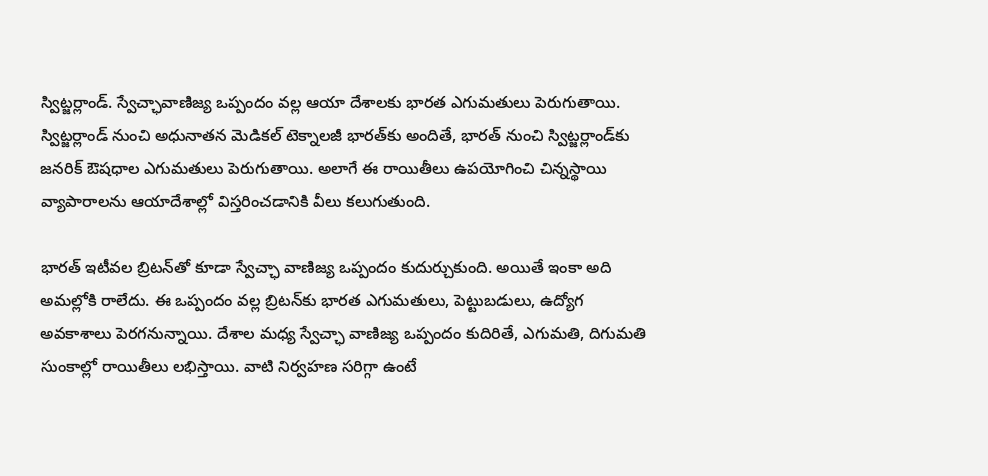స్విట్జర్లాండ్. స్వేచ్ఛావాణిజ్య ఒప్పందం వల్ల ఆయా దేశాలకు భారత ఎగుమతులు పెరుగుతాయి. స్విట్జర్లాండ్ నుంచి అధునాతన మెడికల్ టెక్నాలజీ భారత్‌కు అందితే, భారత్ నుంచి స్విట్జర్లాండ్‌కు జనరిక్ ఔషధాల ఎగుమతులు పెరుగుతాయి. అలాగే ఈ రాయితీలు ఉపయోగించి చిన్నస్థాయి వ్యాపారాలను ఆయాదేశాల్లో విస్తరించడానికి వీలు కలుగుతుంది.

భారత్ ఇటీవల బ్రిటన్‌తో కూడా స్వేచ్ఛా వాణిజ్య ఒప్పందం కుదుర్చుకుంది. అయితే ఇంకా అది అమల్లోకి రాలేదు. ఈ ఒప్పందం వల్ల బ్రిటన్‌కు భారత ఎగుమతులు, పెట్టుబడులు, ఉద్యోగ అవకాశాలు పెరగనున్నాయి. దేశాల మధ్య స్వేచ్ఛా వాణిజ్య ఒప్పందం కుదిరితే, ఎగుమతి, దిగుమతి సుంకాల్లో రాయితీలు లభిస్తాయి. వాటి నిర్వహణ సరిగ్గా ఉంటే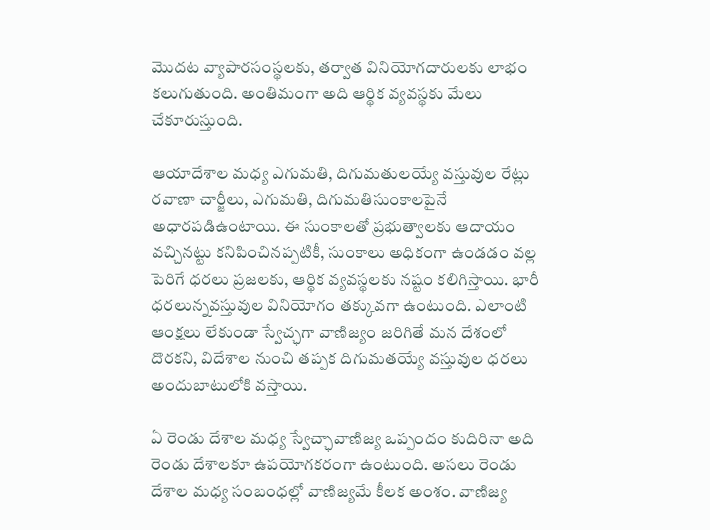మొదట వ్యాపారసంస్థలకు, తర్వాత వినియోగదారులకు లాభం కలుగుతుంది. అంతిమంగా అది ఆర్థిక వ్యవస్థకు మేలు చేకూరుస్తుంది.

ఆయాదేశాల మధ్య ఎగుమతి, దిగుమతులయ్యే వస్తువుల రేట్లు రవాణా చార్జీలు, ఎగుమతి, దిగుమతిసుంకాలపైనే అధారపడిఉంటాయి. ఈ సుంకాలతో ప్రభుత్వాలకు ఆదాయం వచ్చినట్టు కనిపించినప్పటికీ, సుంకాలు అధికంగా ఉండడం వల్ల పెరిగే ధరలు ప్రజలకు, ఆర్థిక వ్యవస్థలకు నష్టం కలిగిస్తాయి. భారీ ధరలున్నవస్తువుల వినియోగం తక్కువగా ఉంటుంది. ఎలాంటి ఆంక్షలు లేకుండా స్వేచ్ఛగా వాణిజ్యం జరిగితే మన దేశంలో దొరకని, విదేశాల నుంచి తప్పక దిగుమతయ్యే వస్తువుల ధరలు అందుబాటులోకి వస్తాయి.

ఏ రెండు దేశాల మధ్య స్వేచ్ఛావాణిజ్య ఒప్పందం కుదిరినా అది రెండు దేశాలకూ ఉపయోగకరంగా ఉంటుంది. అసలు రెండు దేశాల మధ్య సంబంధల్లో వాణిజ్యమే కీలక అంశం. వాణిజ్య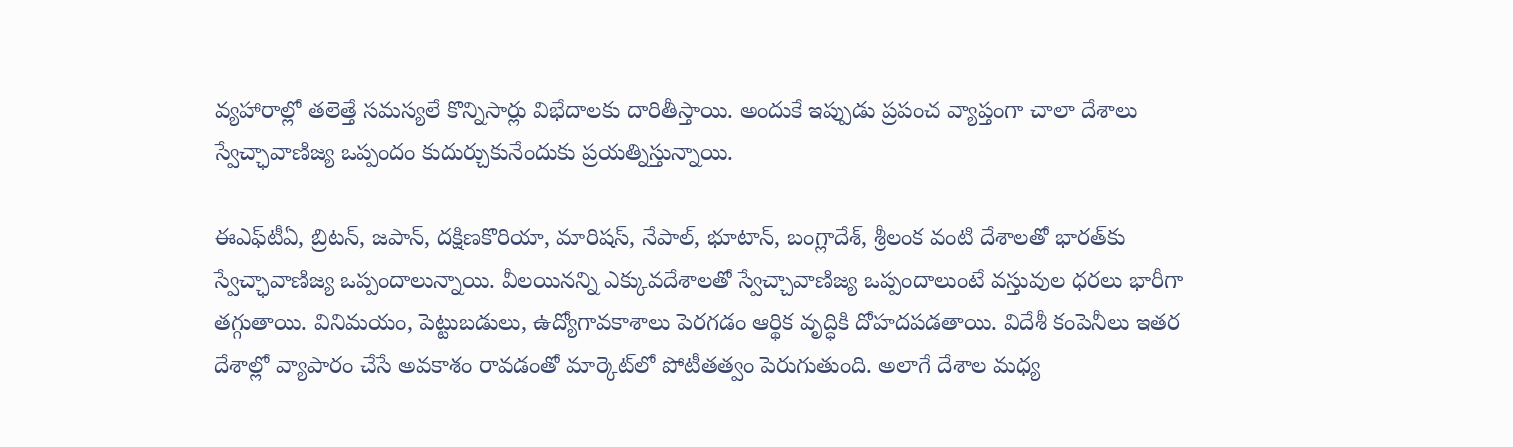వ్యహారాల్లో తలెత్తే సమస్యలే కొన్నిసార్లు విభేదాలకు దారితీస్తాయి. అందుకే ఇప్పుడు ప్రపంచ వ్యాప్తంగా చాలా దేశాలు స్వేచ్ఛావాణిజ్య ఒప్పందం కుదుర్చుకునేందుకు ప్రయత్నిస్తున్నాయి.

ఈఎఫ్‌టీఏ, బ్రిటన్, జపాన్, దక్షిణకొరియా, మారిషస్, నేపాల్, భూటాన్, బంగ్లాదేశ్, శ్రీలంక వంటి దేశాలతో భారత్‌కు స్వేచ్ఛావాణిజ్య ఒప్పందాలున్నాయి. వీలయినన్ని ఎక్కువదేశాలతో స్వేచ్చావాణిజ్య ఒప్పందాలుంటే వస్తువుల ధరలు భారీగా తగ్గుతాయి. వినిమయం, పెట్టుబడులు, ఉద్యోగావకాశాలు పెరగడం ఆర్థిక వృద్ధికి దోహదపడతాయి. విదేశీ కంపెనీలు ఇతర దేశాల్లో వ్యాపారం చేసే అవకాశం రావడంతో మార్కెట్‌లో పోటీతత్వం పెరుగుతుంది. అలాగే దేశాల మధ్య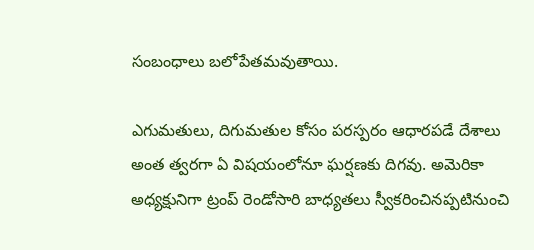సంబంధాలు బలోపేతమవుతాయి.

ఎగుమతులు, దిగుమతుల కోసం పరస్పరం ఆధారపడే దేశాలు అంత త్వరగా ఏ విషయంలోనూ ఘర్షణకు దిగవు. అమెరికా అధ్యక్షునిగా ట్రంప్ రెండోసారి బాధ్యతలు స్వీకరించినప్పటినుంచి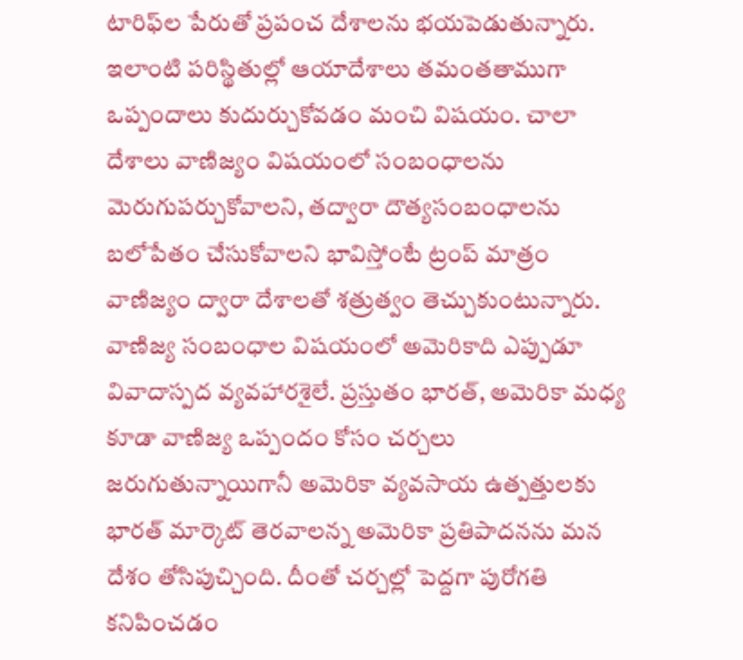టారిఫ్‌ల పేరుతో ప్రపంచ దేశాలను భయపెడుతున్నారు. ఇలాంటి పరిస్థితుల్లో ఆయాదేశాలు తమంతతాముగా ఒప్పందాలు కుదుర్చుకోవడం మంచి విషయం. చాలా దేశాలు వాణిజ్యం విషయంలో సంబంధాలను మెరుగుపర్చుకోవాలని, తద్వారా దౌత్యసంబంధాలను బలోపేతం చేసుకోవాలని భావిస్తోంటే ట్రంప్ మాత్రం వాణిజ్యం ద్వారా దేశాలతో శత్రుత్వం తెచ్చుకుంటున్నారు. వాణిజ్య సంబంధాల విషయంలో అమెరికాది ఎప్పుడూ వివాదాస్పద వ్యవహారశైలే. ప్రస్తుతం భారత్, అమెరికా మధ్య కూడా వాణిజ్య ఒప్పందం కోసం చర్చలు జరుగుతున్నాయిగానీ అమెరికా వ్యవసాయ ఉత్పత్తులకు భారత్ మార్కెట్ తెరవాలన్న అమెరికా ప్రతిపాదనను మన దేశం తోసిపుచ్చింది. దీంతో చర్చల్లో పెద్దగా పురోగతి కనిపించడం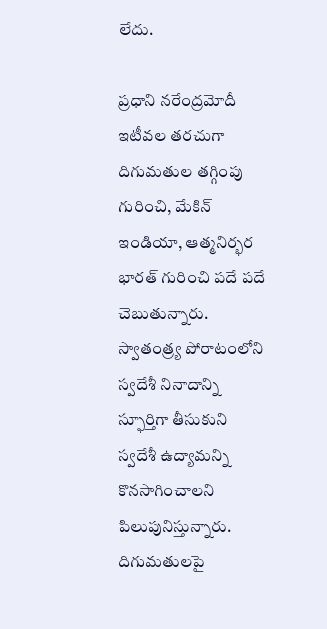లేదు.

ప్రధాని నరేంద్రమోదీ ఇటీవల తరచుగా దిగుమతుల తగ్గింపు గురించి, మేకిన్ ఇండియా, ఆత్మనిర్భర భారత్ గురించి పదే పదే చెబుతున్నారు. స్వాతంత్ర్య పోరాటంలోని స్వదేశీ నినాదాన్ని స్ఫూర్తిగా తీసుకుని స్వదేశీ ఉద్యామన్ని కొనసాగించాలని పిలుపునిస్తున్నారు. దిగుమతులపై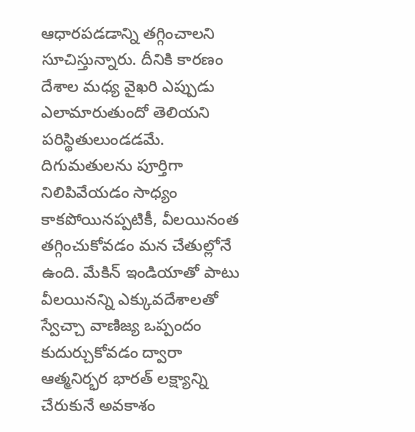ఆధారపడడాన్ని తగ్గించాలని సూచిస్తున్నారు. దీనికి కారణం దేశాల మధ్య వైఖరి ఎప్పుడు ఎలామారుతుందో తెలియని పరిస్థితులుండడమే. దిగుమతులను పూర్తిగా నిలిపివేయడం సాధ్యం కాకపోయినప్పటికీ, వీలయినంత తగ్గించుకోవడం మన చేతుల్లోనే ఉంది. మేకిన్ ఇండియాతో పాటు వీలయినన్ని ఎక్కువదేశాలతో స్వేచ్చా వాణిజ్య ఒప్పందం కుదుర్చుకోవడం ద్వారా ఆత్మనిర్భర భారత్ లక్ష్యాన్ని చేరుకునే అవకాశం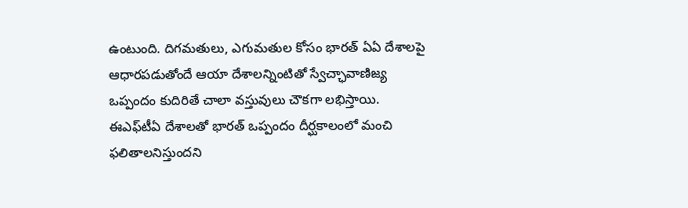ఉంటుంది. దిగమతులు, ఎగుమతుల కోసం భారత్ ఏఏ దేశాలపై ఆధారపడుతోందే ఆయా దేశాలన్నింటితో స్వేచ్ఛావాణిజ్య ఒప్పందం కుదిరితే చాలా వస్తువులు చౌకగా లభిస్తాయి. ఈఎఫ్‌టీఏ దేశాలతో భారత్ ఒప్పందం దీర్ఘకాలంలో మంచి ఫలితాలనిస్తుందని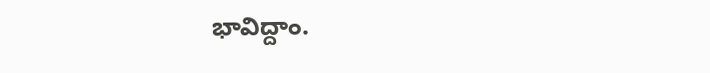భావిద్దాం.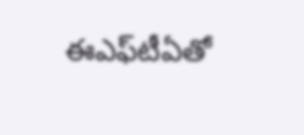ఈఎఫ్‌టీఏతో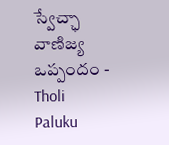స్వేచ్ఛా వాణిజ్య ఒప్పందం - Tholi Paluku